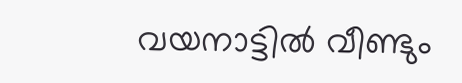വയനാട്ടിൽ വീണ്ടും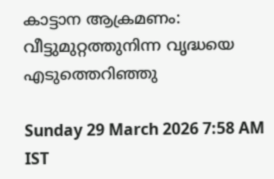കാട്ടാന ആക്രമണം: വീട്ടുമുറ്റത്തുനിന്ന വൃദ്ധയെ എടുത്തെറിഞ്ഞു

Sunday 29 March 2026 7:58 AM IST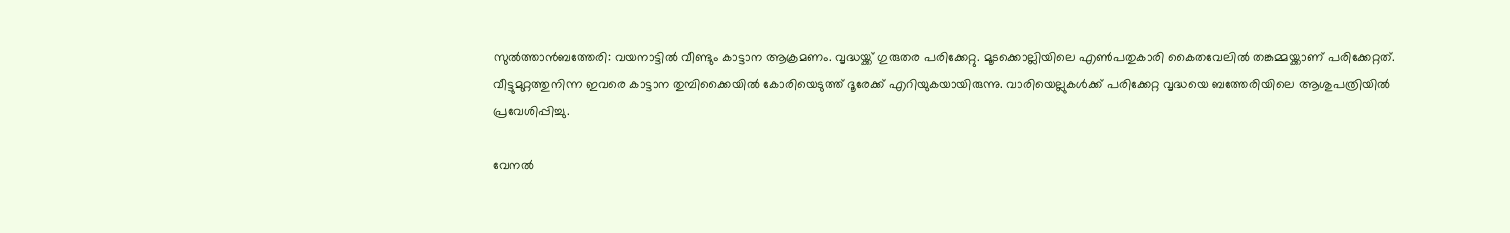സുൽത്താൻബത്തേരി: വയനാട്ടിൽ വീണ്ടും കാട്ടാന ആക്രമണം. വൃദ്ധയ്ക്ക് ഗുരുതര പരിക്കേറ്റു. മൂടക്കൊല്ലിയിലെ എൺപതുകാരി കൈതവേലിൽ തങ്കമ്മയ്ക്കാണ് പരിക്കേറ്റത്. വീട്ടുമുറ്റത്തുനിന്ന ഇവരെ കാട്ടാന തുമ്പിക്കൈയിൽ കോരിയെടുത്ത് ദൂരേക്ക് എറിയുകയായിരുന്നു. വാരിയെല്ലുകൾക്ക് പരിക്കേറ്റ വൃദ്ധയെ ബത്തേരിയിലെ ആശുപത്രിയിൽ പ്രവേശിപ്പിച്ചു.

വേനൽ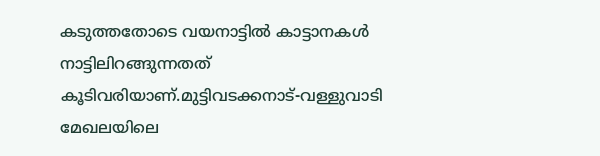കടുത്തതോടെ വയനാട്ടിൽ കാട്ടാനകൾ നാട്ടിലിറങ്ങുന്നതത് കൂടിവരിയാണ്.മുട്ടിവടക്കനാട്-വള്ളുവാടി മേഖലയിലെ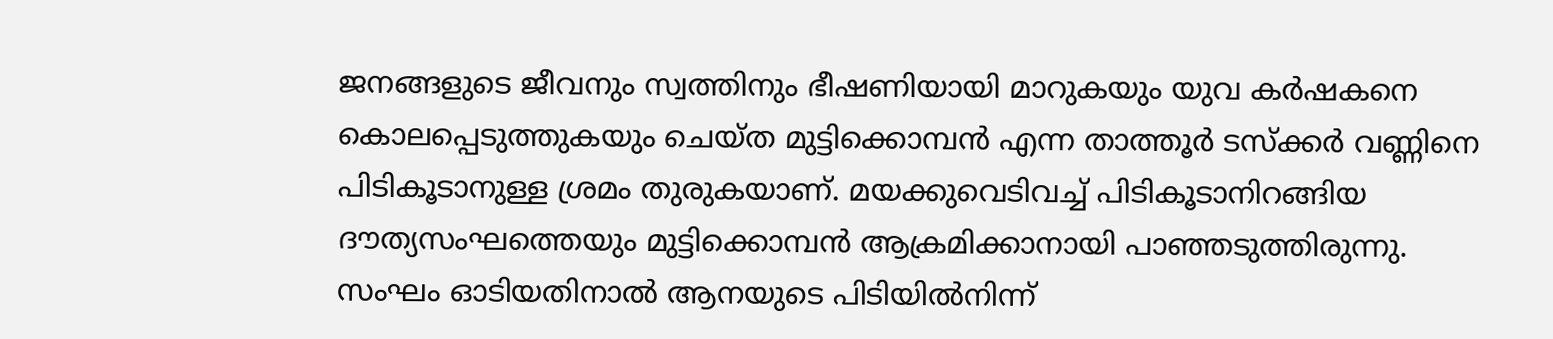ജനങ്ങളുടെ ജീവനും സ്വത്തിനും ഭീഷണിയായി മാറുകയും യുവ കർഷകനെ കൊലപ്പെടുത്തുകയും ചെയ്ത മുട്ടിക്കൊമ്പൻ എന്ന താത്തൂർ ടസ്ക്കർ വണ്ണിനെ പിടികൂടാനുള്ള ശ്രമം തുരുകയാണ്. മയക്കുവെടിവച്ച് പിടികൂടാനിറങ്ങിയ ദൗത്യസംഘത്തെയും മുട്ടിക്കൊമ്പൻ ആക്രമിക്കാനായി പാഞ്ഞടുത്തിരുന്നു. സംഘം ഓടിയതിനാൽ ആനയുടെ പിടിയിൽനിന്ന്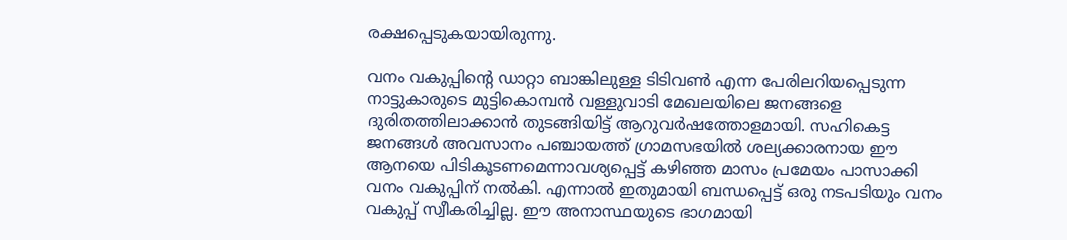രക്ഷപ്പെടുകയായിരുന്നു.

വനം വകുപ്പിന്റെ ‌ഡാറ്റാ ബാങ്കിലുള്ള ടിടിവൺ എന്ന പേരിലറിയപ്പെടുന്ന നാട്ടുകാരുടെ മുട്ടികൊമ്പൻ വള്ളുവാടി മേഖലയിലെ ജനങ്ങളെ ദുരിതത്തിലാക്കാൻ തുടങ്ങിയിട്ട് ആറുവർഷത്തോളമായി. സഹികെട്ട ജനങ്ങൾ അവസാനം പഞ്ചായത്ത് ഗ്രാമസഭയിൽ ശല്യക്കാരനായ ഈ ആനയെ പിടികൂടണമെന്നാവശ്യപ്പെട്ട് കഴിഞ്ഞ മാസം പ്രമേയം പാസാക്കി വനം വകുപ്പിന് നൽകി. എന്നാൽ ഇതുമായി ബന്ധപ്പെട്ട് ഒരു നടപടിയും വനം വകുപ്പ് സ്വീകരിച്ചില്ല. ഈ അനാസ്ഥയുടെ ഭാഗമായി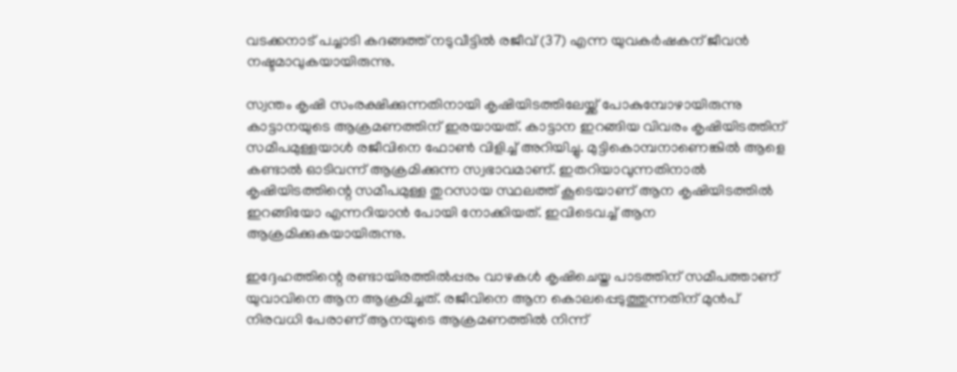വടക്കനാട് പച്ചാടി കദങ്ങത്ത് നടുവീട്ടിൽ രജീവ് (37) എന്ന യുവക‌ർഷകന് ജീവൻ നഷ്ടമാവുകയായിരുന്നു.

സ്വന്തം കൃഷി സംരക്ഷിക്കുന്നതിനായി കൃഷിയിടത്തിലേയ്ക്ക് പോകുമ്പോഴായിരുന്നു കാട്ടാനയുടെ ആക്രമണത്തിന് ഇരയായത്. കാട്ടാന ഇറങ്ങിയ വിവരം കൃഷിയിടത്തിന് സമീപമുള്ളയാൾ രജീവിനെ ഫോൺ വിളിച്ച് അറിയിച്ചു. മുട്ടികൊമ്പനാണെങ്കിൽ ആളെ കണ്ടാൽ ഓടിവന്ന് ആക്രമിക്കുന്ന സ്വഭാവമാണ്. ഇതറിയാവുന്നതിനാൽ കൃഷിയിടത്തിന്റെ സമീപമുള്ള തുറസായ സ്ഥലത്ത് കൂടെയാണ് ആന കൃഷിയിടത്തിൽ ഇറങ്ങിയോ എന്നറിയാൻ പോയി നോക്കിയത്. ഇവിടെവച്ച് ആന ആക്രമിക്കുകയായിരുന്നു.

ഇദ്ദേഹത്തിന്റെ രണ്ടായിരത്തിൽപ്പരം വാഴകൾ കൃഷിചെയ്ത പാടത്തിന് സമീപത്താണ് യുവാവിനെ ആന ആക്രമിച്ചത്. രജീവിനെ ആന കൊലപ്പെടുത്തുന്നതിന് മുൻപ് നിരവധി പേരാണ് ആനയുടെ ആക്രമണത്തിൽ നിന്ന്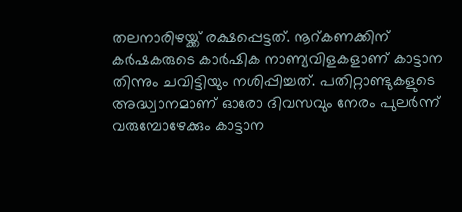തലനാരിഴയ്ക്ക് രക്ഷപ്പെട്ടത്. നൂറ്കണക്കിന് കർഷകരുടെ കാർഷിക നാണ്യവിളകളാണ് കാട്ടാന തിന്നും ചവിട്ടിയും നശിപ്പിച്ചത്. പതിറ്റാണ്ടുകളുടെ അദ്ധ്വാനമാണ് ഓരോ ദിവസവും നേരം പുലർന്ന് വരുമ്പോഴേക്കും കാട്ടാന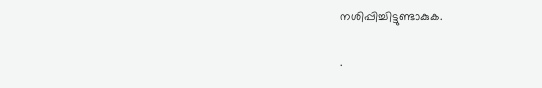നശിപ്പിച്ചിട്ടുണ്ടാകുക.

.